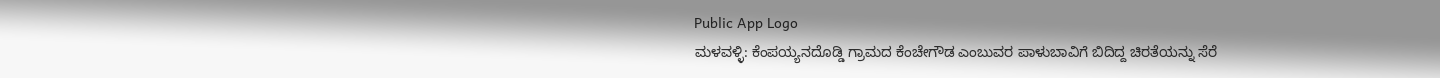Public App Logo
ಮಳವಳ್ಳಿ: ಕೆಂಪಯ್ಯನದೊಡ್ಡಿ ಗ್ರಾಮದ ಕೆಂಚೇಗೌಡ ಎಂಬುವರ ಪಾಳುಬಾವಿಗೆ ಬಿದಿದ್ದ ಚಿರತೆಯನ್ನು ಸೆರೆ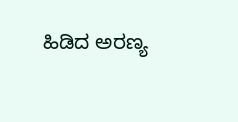ಹಿಡಿದ ಅರಣ್ಯ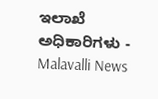ಇಲಾಖೆ ಅಧಿಕಾರಿಗಳು - Malavalli News